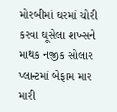મોરબીમાં ઘરમાં ચોરી કરવા ઘૂસેલા શખ્સને માથક નજીક સોલાર પ્લાન્ટમાં બેફામ માર મારી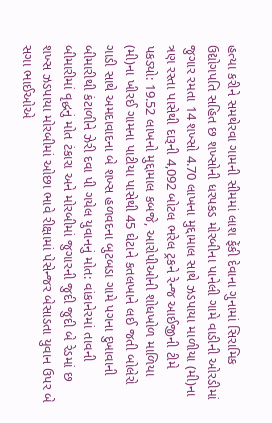હત્યા કરીને સમથેરવા ગામની સીમમાં લાશ ફેંકી દેવાના ગુનામાં સિરામિક ઉદ્યોગપતિ સહિત છ શખ્સોની ધરપકડ મોરબીના પાનેલી ગામે વાડીની ઓરડીમાં જુગાર રમતા 14 શખ્સો 4.70 લાખના મુદ્દામાલ સાથે ઝડપાયા માળીયા (મી)ના ત્રણ રસ્તા પાસેથી દારૂની 4,092 બોટલ ભરેલ ટ્રકને રેન્જ આઈજીની ટીમે પકડ્યો: 19.52 લાખનો મુદ્દામાલ કબજે, આરોપીઓની શોધખોળ માળિયા (મી)ના ખીરઈ ગામના પાટીયા પાસેથી 45 ઘેટાને કતલખાને લઈ જતી બોલેરો ગાડી સાથે અમદાવાદના બે શખ્સ હળવદના બુટબડા ગામે પગના દુખાવાની બીમારીથી કંટાળીને ઝેરી દવા પી ગયેલ યુવાનનું મોત: વાંકાનેરમાં તાવની બીમારીમાં વૃદ્ધનું મોત ટંકારા અને મોરબીમાં જુગારની જુદી જુદી બે રેડમાં છ શખ્સ ઝડપાયા મોરબીમાં ઓછા ભાવે રીક્ષામાં પેસેન્જર બેસાડતા યુવાન ઉપર બે સગા ભાઈઓએ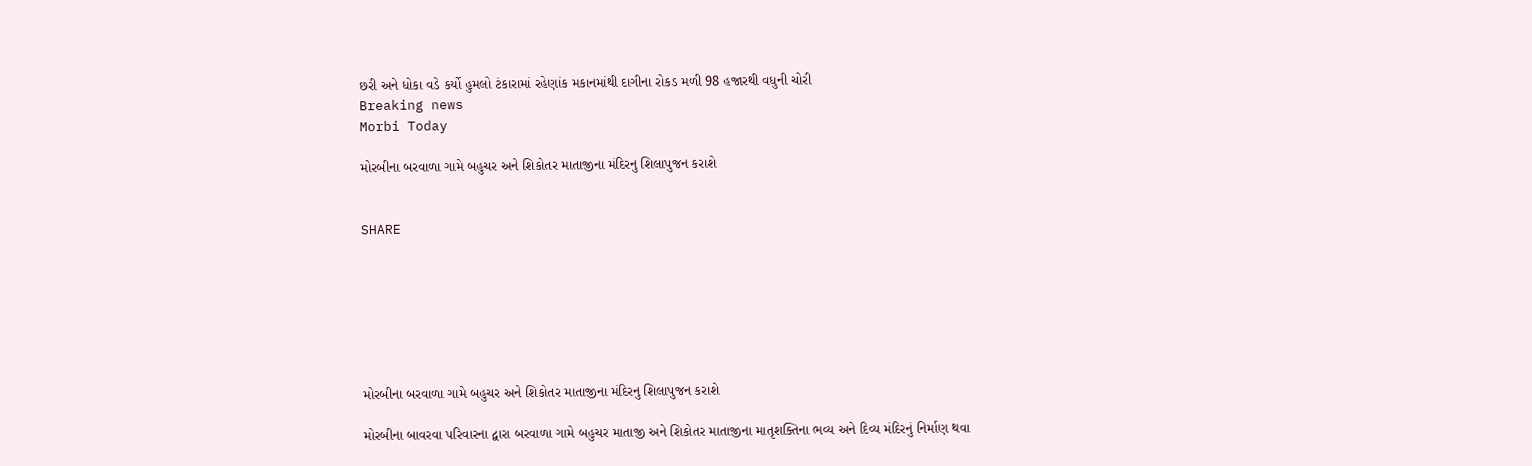છરી અને ધોકા વડે કર્યો હુમલો ટંકારામાં રહેણાંક મકાનમાંથી દાગીના રોકડ મળી 98 હજારથી વધુની ચોરી
Breaking news
Morbi Today

મોરબીના બરવાળા ગામે બહુચર અને શિકોતર માતાજીના મંદિરનુ શિલાપુજન કરાશે


SHARE







મોરબીના બરવાળા ગામે બહુચર અને શિકોતર માતાજીના મંદિરનુ શિલાપુજન કરાશે

મોરબીના બાવરવા પરિવારના દ્વારા બરવાળા ગામે બહુચર માતાજી અને શિકોતર માતાજીના માતૃશક્તિના ભવ્ય અને દિવ્ય મંદિરનું નિર્માણ થવા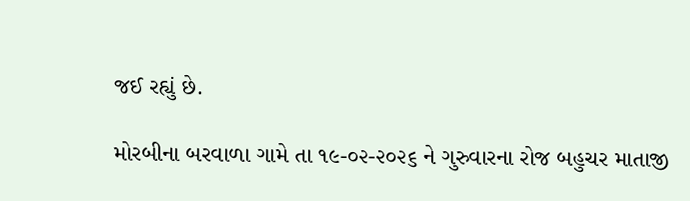જઈ રહ્યું છે.

મોરબીના બરવાળા ગામે તા ૧૯-૦૨-૨૦૨૬ ને ગુરુવારના રોજ બહુચર માતાજી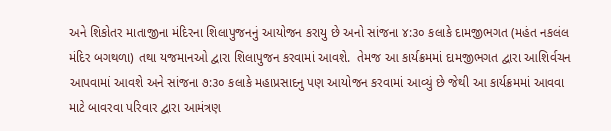અને શિકોતર માતાજીના મંદિરના શિલાપુજનનું આયોજન કરાયુ છે અનો સાંજના ૪:૩૦ કલાકે દામજીભગત (મહંત નકલંલ મંદિર બગથળા) તથા યજમાનઓ દ્વારા શિલાપુજન કરવામાં આવશે.  તેમજ આ કાર્યક્રમમાં દામજીભગત દ્વારા આશિર્વચન આપવામાં આવશે અને સાંજના ૭:૩૦ કલાકે મહાપ્રસાદનુ પણ આયોજન કરવામાં આવ્યું છે જેથી આ કાર્યક્રમમાં આવવા માટે બાવરવા પરિવાર દ્વારા આમંત્રણ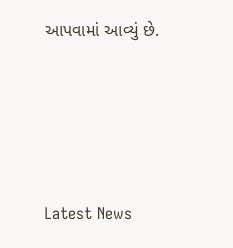આપવામાં આવ્યું છે.






Latest News